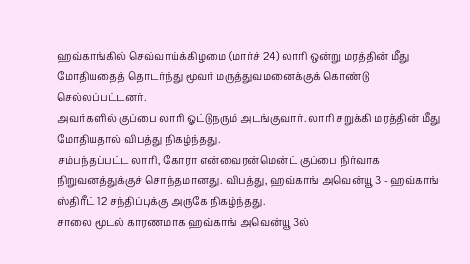ஹவ்காங்கில் செவ்வாய்க்கிழமை (மார்ச் 24) லாரி ஒன்று மரத்தின் மீது மோதியதைத் தொடர்ந்து மூவர் மருத்துவமனைக்குக் கொண்டு செல்லப்பட்டனர்.
அவர்களில் குப்பை லாரி ஓட்டுநரும் அடங்குவார். லாரி சறுக்கி மரத்தின் மீது மோதியதால் விபத்து நிகழ்ந்தது.
சம்பந்தப்பட்ட லாரி, கோரா என்வைரன்மென்ட் குப்பை நிர்வாக நிறுவனத்துக்குச் சொந்தமானது. விபத்து, ஹவ்காங் அவென்யூ 3 - ஹவ்காங் ஸ்திரீட் 12 சந்திப்புக்கு அருகே நிகழ்ந்தது.
சாலை மூடல் காரணமாக ஹவ்காங் அவென்யூ 3ல்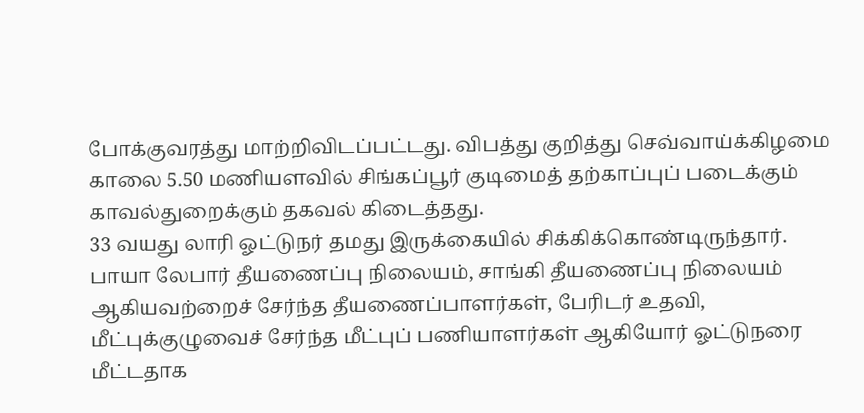போக்குவரத்து மாற்றிவிடப்பட்டது. விபத்து குறித்து செவ்வாய்க்கிழமை காலை 5.50 மணியளவில் சிங்கப்பூர் குடிமைத் தற்காப்புப் படைக்கும் காவல்துறைக்கும் தகவல் கிடைத்தது.
33 வயது லாரி ஓட்டுநர் தமது இருக்கையில் சிக்கிக்கொண்டிருந்தார்.
பாயா லேபார் தீயணைப்பு நிலையம், சாங்கி தீயணைப்பு நிலையம் ஆகியவற்றைச் சேர்ந்த தீயணைப்பாளர்கள், பேரிடர் உதவி, மீட்புக்குழுவைச் சேர்ந்த மீட்புப் பணியாளர்கள் ஆகியோர் ஓட்டுநரை மீட்டதாக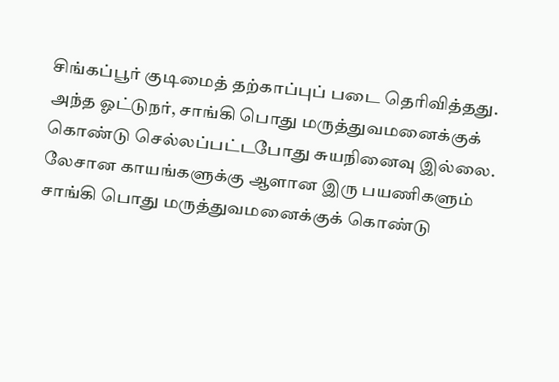சிங்கப்பூர் குடிமைத் தற்காப்புப் படை தெரிவித்தது. அந்த ஓட்டுநர், சாங்கி பொது மருத்துவமனைக்குக் கொண்டு செல்லப்பட்டபோது சுயநினைவு இல்லை.
லேசான காயங்களுக்கு ஆளான இரு பயணிகளும் சாங்கி பொது மருத்துவமனைக்குக் கொண்டு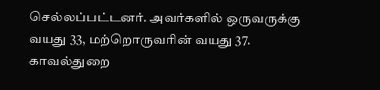செல்லப்பட்டனர். அவர்களில் ஒருவருக்கு வயது 33, மற்றொருவரின் வயது 37.
காவல்துறை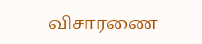விசாரணை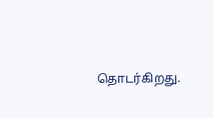தொடர்கிறது.